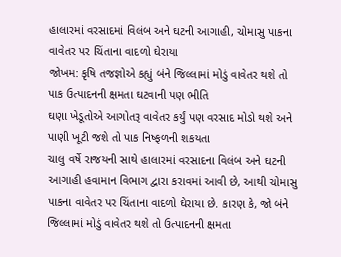હાલારમાં વરસાદમાં વિલંબ અને ઘટની આગાહી, ચોમાસુ પાકના વાવેતર પર ચિંતાના વાદળો ઘેરાયા
જોખમ: કૃષિ તજજ્ઞોએ કહ્યું બંને જિલ્લામાં મોડું વાવેતર થશે તો પાક ઉત્પાદનની ક્ષમતા ઘટવાની પણ ભીતિ
ઘણા ખેડૂતોએ આગોતરૂ વાવેતર કર્યું પણ વરસાદ મોડો થશે અને પાણી ખૂટી જશે તો પાક નિષ્ફળની શકયતા
ચાલુ વર્ષે રાજયની સાથે હાલારમાં વરસાદના વિલંબ અને ઘટની આગાહી હવામાન વિભાગ દ્વારા કરાવમાં આવી છે, આથી ચોમાસુ પાકના વાવેતર પર ચિંતાના વાદળો ઘેરાયા છે. કારણ કે, જો બંને જિલ્લામાં મોડું વાવેતર થશે તો ઉત્પાદનની ક્ષમતા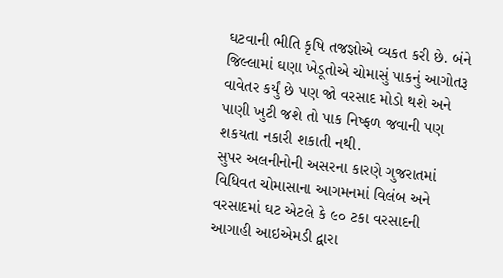ઘટવાની ભીતિ કૃષિ તજજ્ઞોએ વ્યકત કરી છે. બંને જિલ્લામાં ઘણા ખેડૂતોએ ચોમાસું પાકનું આગોતરૂ વાવેતર કર્યું છે પણ જો વરસાદ મોડો થશે અને પાણી ખુટી જશે તો પાક નિષ્ફળ જવાની પણ શકયતા નકારી શકાતી નથી.
સુપર અલનીનોની અસરના કારણે ગુજરાતમાં વિધિવત ચોમાસાના આગમનમાં વિલંબ અને વરસાદમાં ઘટ એટલે કે ૯૦ ટકા વરસાદની આગાહી આઇએમડી દ્વારા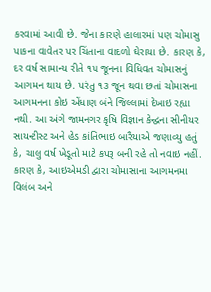કરવામાં આવી છે. જેના કારણે હાલારમાં પણ ચોમાસુ પાકના વાવેતર પર ચિંતાના વાદળો ઘેરાયા છે. કારણ કે, દર વર્ષ સામાન્ય રીતે ૧૫ જૂનના વિધિવત ચોમાસનું આગમન થાય છે. પરંતુ ૧૩ જૂન થવા છતાં ચોમાસના આગમનના કોઇ એંધાણ બંને જિલ્લામાં દેખાઇ રહ્યા નથી. આ અંગે જામનગર કૃષિ વિજ્ઞાન કેન્દ્વના સીનીયર સાયન્ટીસ્ટ અને હેડ કાંતિભાઇ બારૈયાએ જણાવ્યુ હતું કે, ચાલુ વર્ષ ખેડૂતો માટે કપરૂ બની રહે તો નવાઇ નહીં. કારણ કે, આઇએમડી દ્વારા ચોમાસાના આગમનમા વિલંબ અને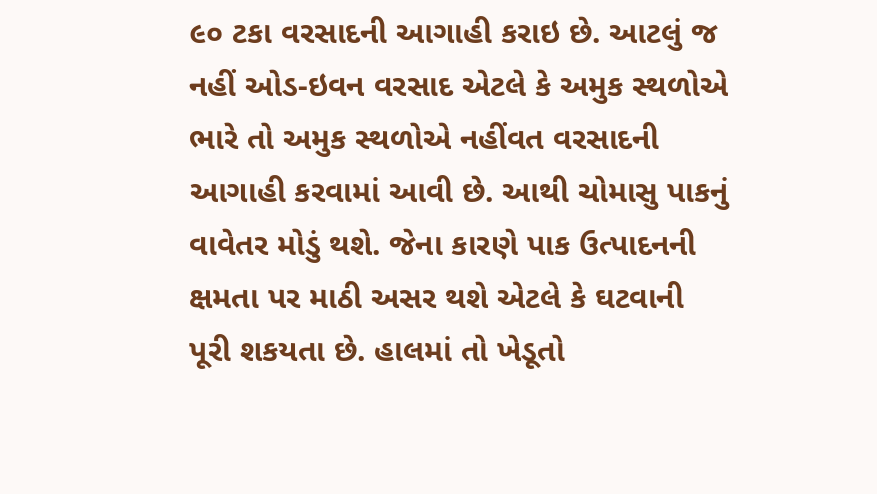૯૦ ટકા વરસાદની આગાહી કરાઇ છે. આટલું જ નહીં ઓડ-ઇવન વરસાદ એટલે કે અમુક સ્થળોએ ભારે તો અમુક સ્થળોએ નહીંવત વરસાદની આગાહી કરવામાં આવી છે. આથી ચોમાસુ પાકનું વાવેતર મોડું થશે. જેના કારણે પાક ઉત્પાદનની ક્ષમતા પર માઠી અસર થશે એટલે કે ઘટવાની પૂરી શકયતા છે. હાલમાં તો ખેડૂતો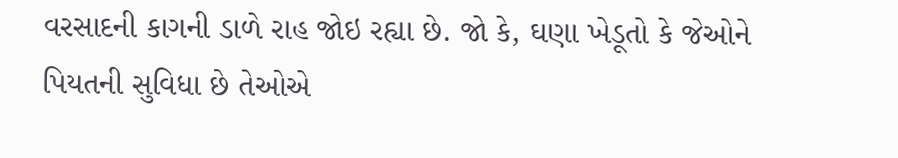વરસાદની કાગની ડાળે રાહ જોઇ રહ્યા છે. જો કે, ઘણા ખેડૂતો કે જેઓને પિયતની સુવિધા છે તેઓએ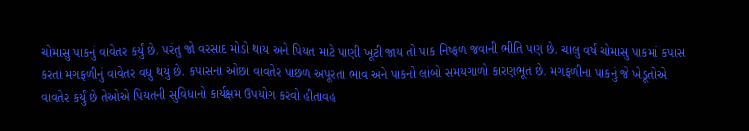ચોમાસુ પાકનું વાવેતર કર્યું છે. પરંતુ જો વરસાદ મોડો થાય અને પિયત માટે પાણી ખૂટી જાય તો પાક નિષ્ફળ જવાની ભીતિ પણ છે. ચાલુ વર્ષ ચોમાસુ પાકમાં કપાસ કરતા મગફળીનું વાવેતર વધુ થયું છે. કપાસના ઓછા વાવતેર પાછળ અપૂરતા ભાવ અને પાકનો લાંબો સમયગાળો કારણભૂત છે. મગફળીના પાકનું જે ખેડૂતોએ વાવતેર કર્યું છે તેઓએ પિયતની સુવિધાનો કાર્યક્ષમ ઉપયોગ કરવો હીતાવહ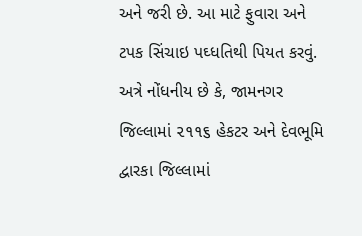અને જરી છે. આ માટે ફુવારા અને ટપક સિંચાઇ પઘ્ધતિથી પિયત કરવું.
અત્રે નોંધનીય છે કે, જામનગર જિલ્લામાં ૨૧૧૬ હેકટર અને દેવભૂમિ દ્વારકા જિલ્લામાં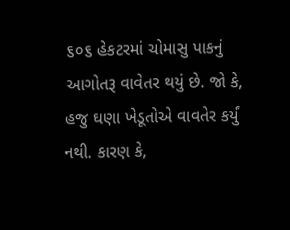૬૦૬ હેકટરમાં ચોમાસુ પાકનું આગોતરૂ વાવેતર થયું છે. જો કે, હજુ ઘણા ખેડૂતોએ વાવતેર કર્યું નથી. કારણ કે,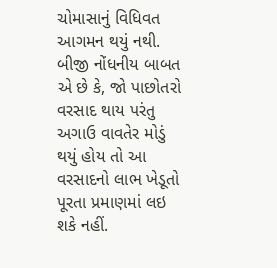ચોમાસાનું વિધિવત આગમન થયું નથી. બીજી નોંધનીય બાબત એ છે કે, જો પાછોતરો વરસાદ થાય પરંતુ અગાઉ વાવતેર મોડું થયું હોય તો આ વરસાદનો લાભ ખેડૂતો પૂરતા પ્રમાણમાં લઇ શકે નહીં.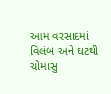આમ વરસાદમાં વિલંબ અને ઘટથી ચોમાસુ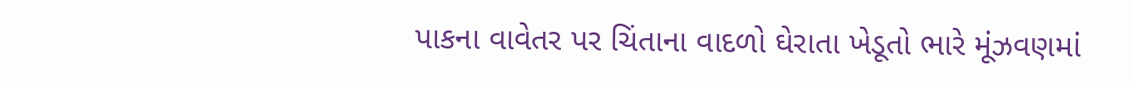પાકના વાવેતર પર ચિંતાના વાદળો ઘેરાતા ખેડૂતો ભારે મૂંઝવણમાં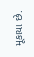મૂકાયા છે.